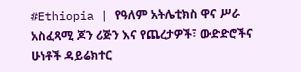#Ethiopia | የዓለም አትሌቲክስ ዋና ሥራ አስፈጻሚ ጆን ሪጅን እና የጨረታዎች፣ ውድድሮችና ሁነቶች ዳይሬክተር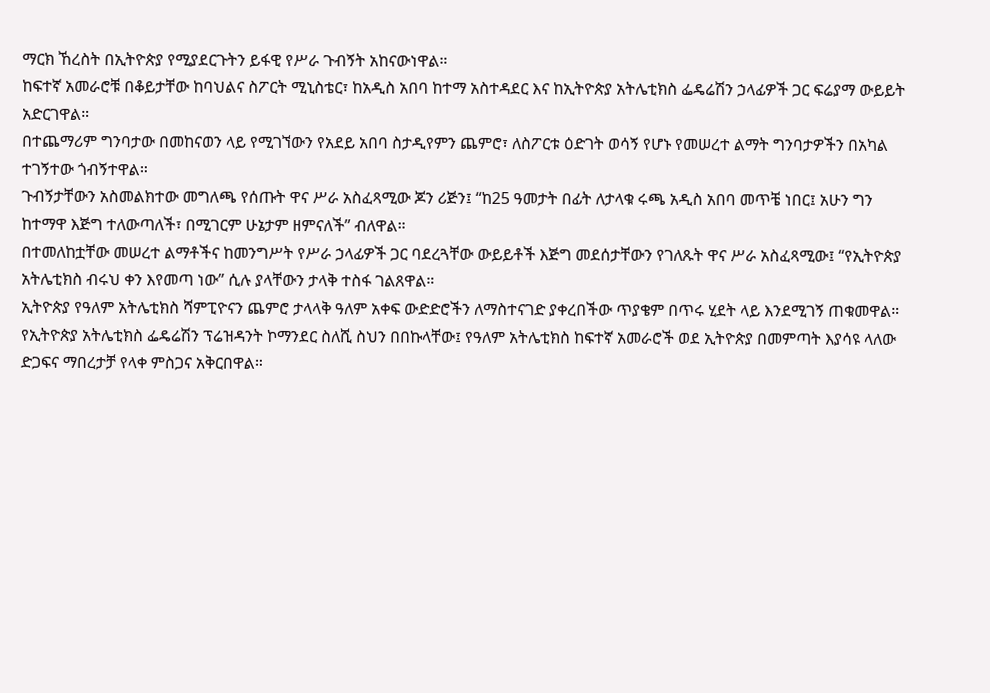ማርክ ኸረስት በኢትዮጵያ የሚያደርጉትን ይፋዊ የሥራ ጉብኝት አከናውነዋል።
ከፍተኛ አመራሮቹ በቆይታቸው ከባህልና ስፖርት ሚኒስቴር፣ ከአዲስ አበባ ከተማ አስተዳደር እና ከኢትዮጵያ አትሌቲክስ ፌዴሬሽን ኃላፊዎች ጋር ፍሬያማ ውይይት አድርገዋል።
በተጨማሪም ግንባታው በመከናወን ላይ የሚገኘውን የአደይ አበባ ስታዲየምን ጨምሮ፣ ለስፖርቱ ዕድገት ወሳኝ የሆኑ የመሠረተ ልማት ግንባታዎችን በአካል ተገኝተው ጎብኝተዋል።
ጉብኝታቸውን አስመልክተው መግለጫ የሰጡት ዋና ሥራ አስፈጻሚው ጆን ሪጅን፤ “ከ25 ዓመታት በፊት ለታላቁ ሩጫ አዲስ አበባ መጥቼ ነበር፤ አሁን ግን ከተማዋ እጅግ ተለውጣለች፣ በሚገርም ሁኔታም ዘምናለች” ብለዋል።
በተመለከቷቸው መሠረተ ልማቶችና ከመንግሥት የሥራ ኃላፊዎች ጋር ባደረጓቸው ውይይቶች እጅግ መደሰታቸውን የገለጹት ዋና ሥራ አስፈጻሚው፤ “የኢትዮጵያ አትሌቲክስ ብሩህ ቀን እየመጣ ነው” ሲሉ ያላቸውን ታላቅ ተስፋ ገልጸዋል።
ኢትዮጵያ የዓለም አትሌቲክስ ሻምፒዮናን ጨምሮ ታላላቅ ዓለም አቀፍ ውድድሮችን ለማስተናገድ ያቀረበችው ጥያቄም በጥሩ ሂደት ላይ እንደሚገኝ ጠቁመዋል።
የኢትዮጵያ አትሌቲክስ ፌዴሬሽን ፕሬዝዳንት ኮማንደር ስለሺ ስህን በበኩላቸው፤ የዓለም አትሌቲክስ ከፍተኛ አመራሮች ወደ ኢትዮጵያ በመምጣት እያሳዩ ላለው ድጋፍና ማበረታቻ የላቀ ምስጋና አቅርበዋል።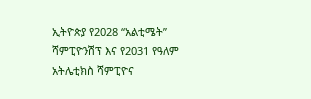ኢትዮጵያ የ2028 “አልቲሜት” ሻምፒዮንሽፕ እና የ2031 የዓለም አትሌቲክስ ሻምፒዮና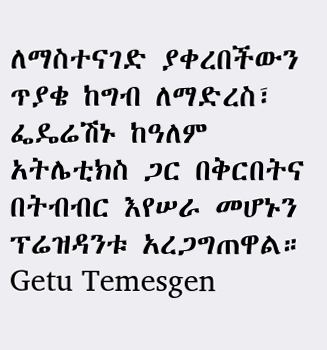ለማስተናገድ ያቀረበችውን ጥያቄ ከግብ ለማድረስ፣ ፌዴሬሽኑ ከዓለም አትሌቲክስ ጋር በቅርበትና በትብብር እየሠራ መሆኑን ፕሬዝዳንቱ አረጋግጠዋል።
Getu Temesgen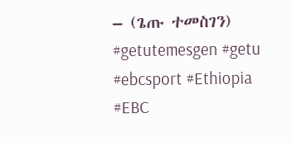– (ጌጡ ተመስገን)
#getutemesgen #getu
#ebcsport #Ethiopia #EBC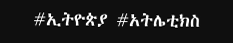#ኢትዮጵያ #አትሌቲክስ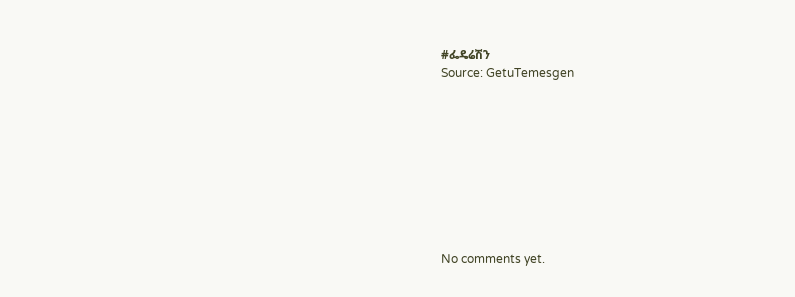#ፌዴሬሽን
Source: GetuTemesgen









No comments yet.